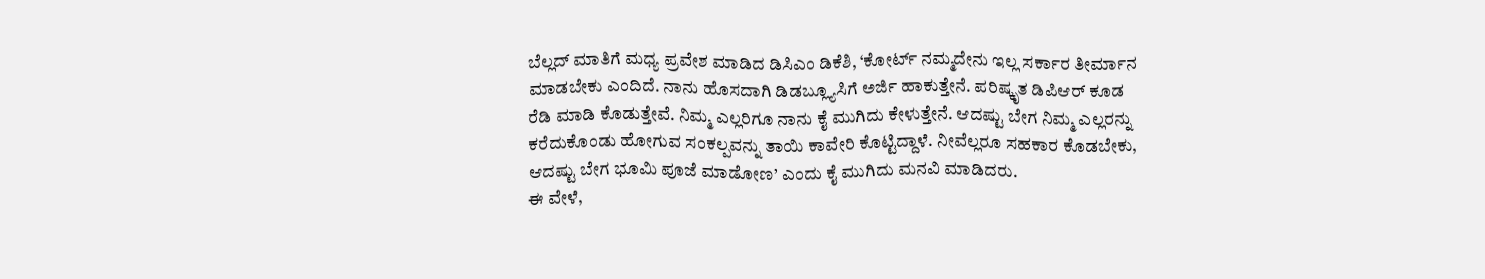ಬೆಲ್ಲದ್ ಮಾತಿಗೆ ಮಧ್ಯ ಪ್ರವೇಶ ಮಾಡಿದ ಡಿಸಿಎಂ ಡಿಕೆಶಿ, ‘ಕೋರ್ಟ್ ನಮ್ಮದೇನು ಇಲ್ಲ ಸರ್ಕಾರ ತೀರ್ಮಾನ ಮಾಡಬೇಕು ಎಂದಿದೆ. ನಾನು ಹೊಸದಾಗಿ ಡಿಡಬ್ಲ್ಯೂಸಿಗೆ ಅರ್ಜಿ ಹಾಕುತ್ತೇನೆ. ಪರಿಷ್ಕೃತ ಡಿಪಿಆರ್ ಕೂಡ ರೆಡಿ ಮಾಡಿ ಕೊಡುತ್ತೇವೆ. ನಿಮ್ಮ ಎಲ್ಲರಿಗೂ ನಾನು ಕೈ ಮುಗಿದು ಕೇಳುತ್ತೇನೆ. ಆದಷ್ಟು ಬೇಗ ನಿಮ್ಮ ಎಲ್ಲರನ್ನು ಕರೆದುಕೊಂಡು ಹೋಗುವ ಸಂಕಲ್ಪವನ್ನು ತಾಯಿ ಕಾವೇರಿ ಕೊಟ್ಟಿದ್ದಾಳೆ. ನೀವೆಲ್ಲರೂ ಸಹಕಾರ ಕೊಡಬೇಕು, ಆದಷ್ಟು ಬೇಗ ಭೂಮಿ ಪೂಜೆ ಮಾಡೋಣ’ ಎಂದು ಕೈ ಮುಗಿದು ಮನವಿ ಮಾಡಿದರು.
ಈ ವೇಳೆ,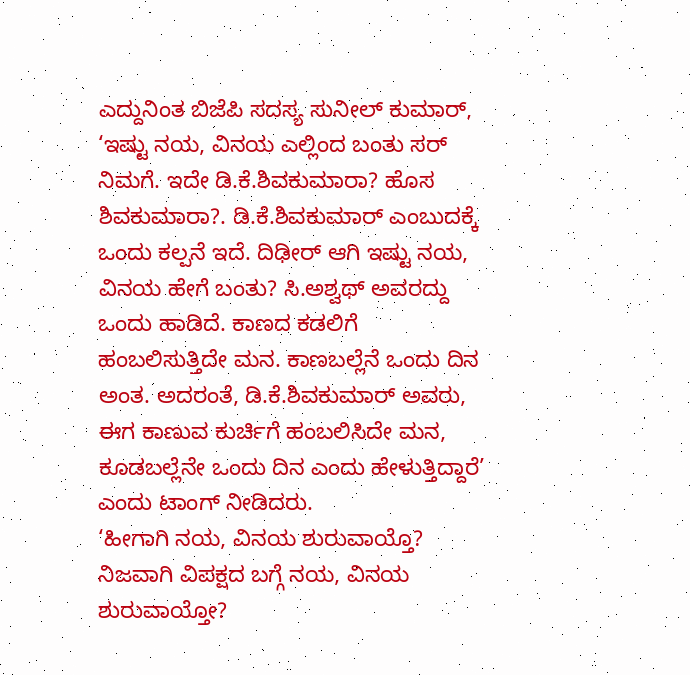ಎದ್ದುನಿಂತ ಬಿಜೆಪಿ ಸದಸ್ಯ ಸುನೀಲ್ ಕುಮಾರ್, ‘ಇಷ್ಟು ನಯ, ವಿನಯ ಎಲ್ಲಿಂದ ಬಂತು ಸರ್ ನಿಮಗೆ. ಇದೇ ಡಿ.ಕೆ.ಶಿವಕುಮಾರಾ? ಹೊಸ ಶಿವಕುಮಾರಾ?. ಡಿ.ಕೆ.ಶಿವಕುಮಾರ್ ಎಂಬುದಕ್ಕೆ ಒಂದು ಕಲ್ಪನೆ ಇದೆ. ದಿಢೀರ್ ಆಗಿ ಇಷ್ಟು ನಯ, ವಿನಯ ಹೇಗೆ ಬಂತು? ಸಿ.ಅಶ್ವಥ್ ಅವರದ್ದು ಒಂದು ಹಾಡಿದೆ. ಕಾಣದ ಕಡಲಿಗೆ ಹಂಬಲಿಸುತ್ತಿದೇ ಮನ. ಕಾಣಬಲ್ಲೆನೆ ಒಂದು ದಿನ ಅಂತ. ಅದರಂತೆ, ಡಿ.ಕೆ.ಶಿವಕುಮಾರ್ ಅವರು, ಈಗ ಕಾಣುವ ಕುರ್ಚಿಗೆ ಹಂಬಲಿಸಿದೇ ಮನ, ಕೂಡಬಲ್ಲೆನೇ ಒಂದು ದಿನ ಎಂದು ಹೇಳುತ್ತಿದ್ದಾರೆ’ ಎಂದು ಟಾಂಗ್ ನೀಡಿದರು.
‘ಹೀಗಾಗಿ ನಯ, ವಿನಯ ಶುರುವಾಯ್ತೊ? ನಿಜವಾಗಿ ವಿಪಕ್ಷದ ಬಗ್ಗೆ ನಯ, ವಿನಯ ಶುರುವಾಯ್ತೋ?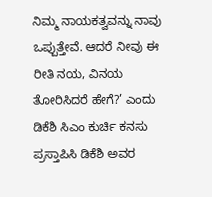ನಿಮ್ಮ ನಾಯಕತ್ವವನ್ನು ನಾವು ಒಪ್ಪುತ್ತೇವೆ. ಆದರೆ ನೀವು ಈ ರೀತಿ ನಯ, ವಿನಯ ತೋರಿಸಿದರೆ ಹೇಗೆ?’ ಎಂದು ಡಿಕೆಶಿ ಸಿಎಂ ಕುರ್ಚಿ ಕನಸು ಪ್ರಸ್ತಾಪಿಸಿ ಡಿಕೆಶಿ ಅವರ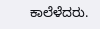ಕಾಲೆಳೆದರು.